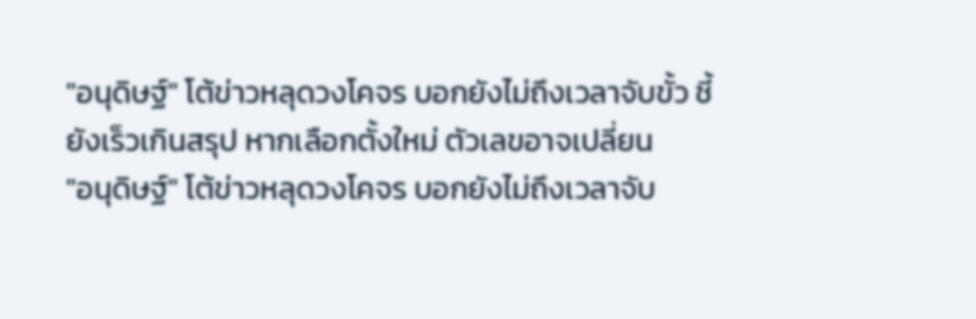"อนุดิษฐ์" โต้ข่าวหลุดวงโคจร บอกยังไม่ถึงเวลาจับขั้ว ชี้ ยังเร็วเกินสรุป หากเลือกตั้งใหม่ ตัวเลขอาจเปลี่ยน
"อนุดิษฐ์" โต้ข่าวหลุดวงโคจร บอกยังไม่ถึงเวลาจับ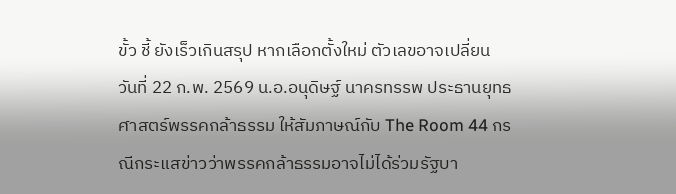ขั้ว ชี้ ยังเร็วเกินสรุป หากเลือกตั้งใหม่ ตัวเลขอาจเปลี่ยน
วันที่ 22 ก.พ. 2569 น.อ.อนุดิษฐ์ นาครทรรพ ประธานยุทธศาสตร์พรรคกล้าธรรม ให้สัมภาษณ์กับ The Room 44 กรณีกระแสข่าวว่าพรรคกล้าธรรมอาจไม่ได้ร่วมรัฐบา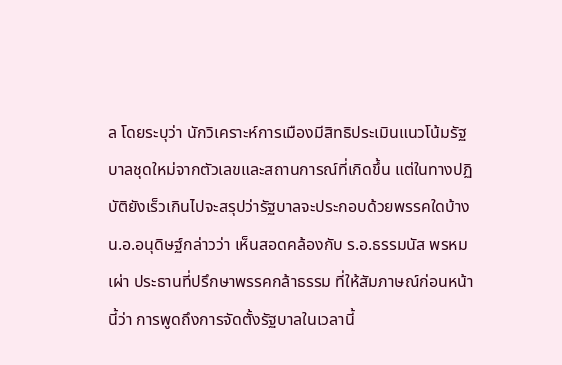ล โดยระบุว่า นักวิเคราะห์การเมืองมีสิทธิประเมินแนวโน้มรัฐบาลชุดใหม่จากตัวเลขและสถานการณ์ที่เกิดขึ้น แต่ในทางปฏิบัติยังเร็วเกินไปจะสรุปว่ารัฐบาลจะประกอบด้วยพรรคใดบ้าง
น.อ.อนุดิษฐ์กล่าวว่า เห็นสอดคล้องกับ ร.อ.ธรรมนัส พรหมเผ่า ประธานที่ปรึกษาพรรคกล้าธรรม ที่ให้สัมภาษณ์ก่อนหน้านี้ว่า การพูดถึงการจัดตั้งรัฐบาลในเวลานี้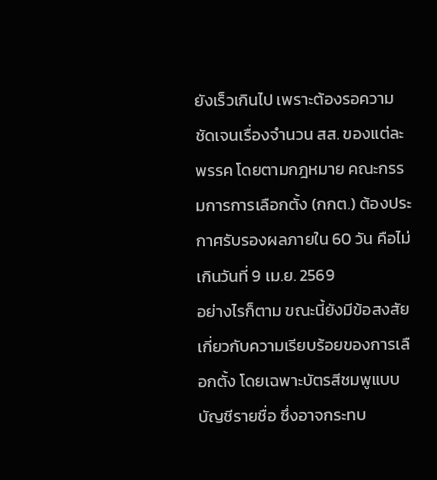ยังเร็วเกินไป เพราะต้องรอความชัดเจนเรื่องจำนวน สส. ของแต่ละพรรค โดยตามกฎหมาย คณะกรรมการการเลือกตั้ง (กกต.) ต้องประกาศรับรองผลภายใน 60 วัน คือไม่เกินวันที่ 9 เม.ย. 2569
อย่างไรก็ตาม ขณะนี้ยังมีข้อสงสัยเกี่ยวกับความเรียบร้อยของการเลือกตั้ง โดยเฉพาะบัตรสีชมพูแบบบัญชีรายชื่อ ซึ่งอาจกระทบ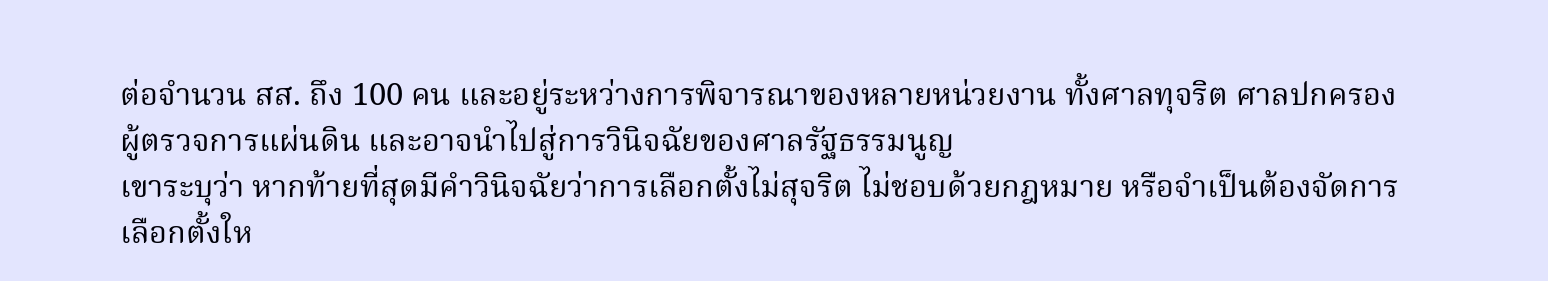ต่อจำนวน สส. ถึง 100 คน และอยู่ระหว่างการพิจารณาของหลายหน่วยงาน ทั้งศาลทุจริต ศาลปกครอง ผู้ตรวจการแผ่นดิน และอาจนำไปสู่การวินิจฉัยของศาลรัฐธรรมนูญ
เขาระบุว่า หากท้ายที่สุดมีคำวินิจฉัยว่าการเลือกตั้งไม่สุจริต ไม่ชอบด้วยกฎหมาย หรือจำเป็นต้องจัดการเลือกตั้งให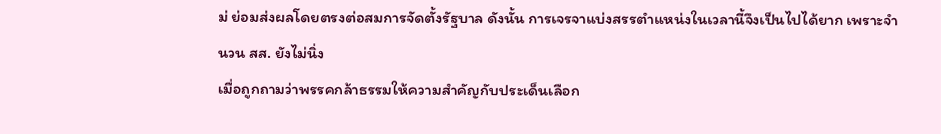ม่ ย่อมส่งผลโดยตรงต่อสมการจัดตั้งรัฐบาล ดังนั้น การเจรจาแบ่งสรรตำแหน่งในเวลานี้จึงเป็นไปได้ยาก เพราะจำนวน สส. ยังไม่นิ่ง
เมื่อถูกถามว่าพรรคกล้าธรรมให้ความสำคัญกับประเด็นเลือก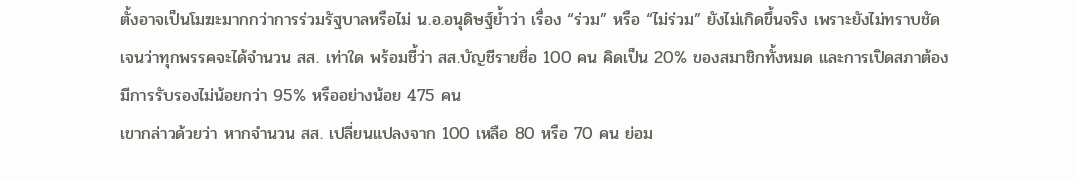ตั้งอาจเป็นโมฆะมากกว่าการร่วมรัฐบาลหรือไม่ น.อ.อนุดิษฐ์ย้ำว่า เรื่อง “ร่วม” หรือ “ไม่ร่วม” ยังไม่เกิดขึ้นจริง เพราะยังไม่ทราบชัดเจนว่าทุกพรรคจะได้จำนวน สส. เท่าใด พร้อมชี้ว่า สส.บัญชีรายชื่อ 100 คน คิดเป็น 20% ของสมาชิกทั้งหมด และการเปิดสภาต้องมีการรับรองไม่น้อยกว่า 95% หรืออย่างน้อย 475 คน
เขากล่าวด้วยว่า หากจำนวน สส. เปลี่ยนแปลงจาก 100 เหลือ 80 หรือ 70 คน ย่อม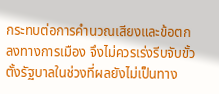กระทบต่อการคำนวณเสียงและข้อตกลงทางการเมือง จึงไม่ควรเร่งรีบจับขั้วตั้งรัฐบาลในช่วงที่ผลยังไม่เป็นทาง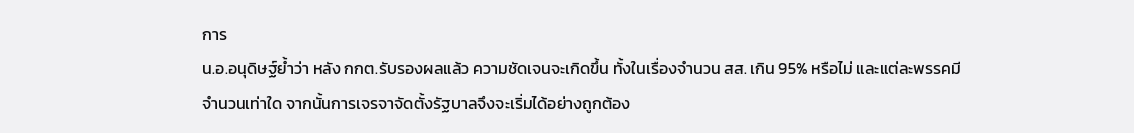การ
น.อ.อนุดิษฐ์ย้ำว่า หลัง กกต.รับรองผลแล้ว ความชัดเจนจะเกิดขึ้น ทั้งในเรื่องจำนวน สส. เกิน 95% หรือไม่ และแต่ละพรรคมีจำนวนเท่าใด จากนั้นการเจรจาจัดตั้งรัฐบาลจึงจะเริ่มได้อย่างถูกต้อง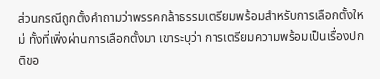ส่วนกรณีถูกตั้งคำถามว่าพรรคกล้าธรรมเตรียมพร้อมสำหรับการเลือกตั้งใหม่ ทั้งที่เพิ่งผ่านการเลือกตั้งมา เขาระบุว่า การเตรียมความพร้อมเป็นเรื่องปกติขอ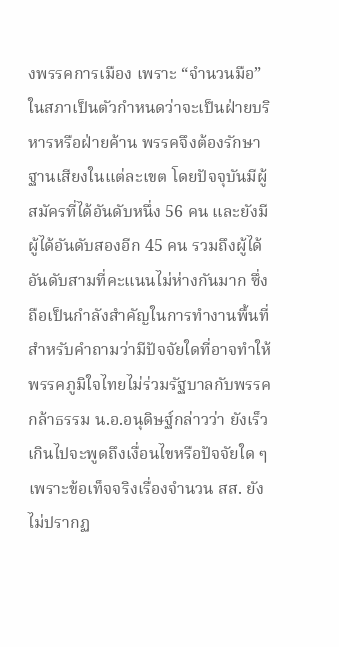งพรรคการเมือง เพราะ “จำนวนมือ” ในสภาเป็นตัวกำหนดว่าจะเป็นฝ่ายบริหารหรือฝ่ายค้าน พรรคจึงต้องรักษาฐานเสียงในแต่ละเขต โดยปัจจุบันมีผู้สมัครที่ได้อันดับหนึ่ง 56 คน และยังมีผู้ได้อันดับสองอีก 45 คน รวมถึงผู้ได้อันดับสามที่คะแนนไม่ห่างกันมาก ซึ่งถือเป็นกำลังสำคัญในการทำงานพื้นที่
สำหรับคำถามว่ามีปัจจัยใดที่อาจทำให้พรรคภูมิใจไทยไม่ร่วมรัฐบาลกับพรรคกล้าธรรม น.อ.อนุดิษฐ์กล่าวว่า ยังเร็วเกินไปจะพูดถึงเงื่อนไขหรือปัจจัยใด ๆ เพราะข้อเท็จจริงเรื่องจำนวน สส. ยังไม่ปรากฏ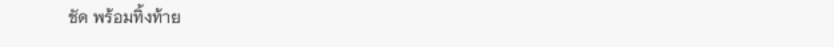ชัด พร้อมทิ้งท้าย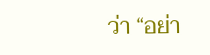ว่า “อย่า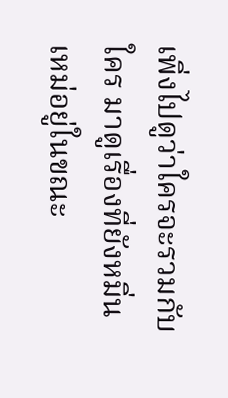เพิ่งไปดูว่าใครจะรวมกับใคร มาดูเรื่องที่ยังหมิ่นเหม่อยู่ในขณะ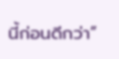นี้ก่อนดีกว่า”